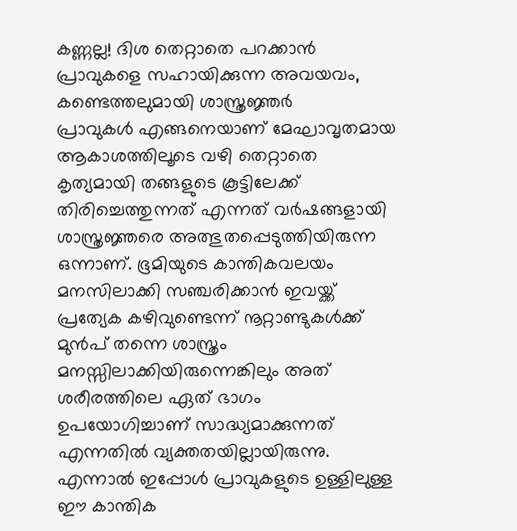കണ്ണല്ല! ദിശ തെറ്റാതെ പറക്കാൻ പ്രാവുകളെ സഹായിക്കുന്ന അവയവം, കണ്ടെത്തലുമായി ശാസ്ത്രജ്ഞർ
പ്രാവുകൾ എങ്ങനെയാണ് മേഘാവൃതമായ ആകാശത്തിലൂടെ വഴി തെറ്റാതെ കൃത്യമായി തങ്ങളുടെ കൂട്ടിലേക്ക് തിരിച്ചെത്തുന്നത് എന്നത് വർഷങ്ങളായി ശാസ്ത്രജ്ഞരെ അത്ഭുതപ്പെടുത്തിയിരുന്ന ഒന്നാണ്. ഭൂമിയുടെ കാന്തികവലയം മനസിലാക്കി സഞ്ചരിക്കാൻ ഇവയ്ക്ക് പ്രത്യേക കഴിവുണ്ടെന്ന് നൂറ്റാണ്ടുകൾക്ക് മുൻപ് തന്നെ ശാസ്ത്രം മനസ്സിലാക്കിയിരുന്നെങ്കിലും അത് ശരീരത്തിലെ ഏത് ഭാഗം ഉപയോഗിച്ചാണ് സാദ്ധ്യമാക്കുന്നത് എന്നതിൽ വ്യക്തതയില്ലായിരുന്നു. എന്നാൽ ഇപ്പോൾ പ്രാവുകളുടെ ഉള്ളിലുള്ള ഈ കാന്തിക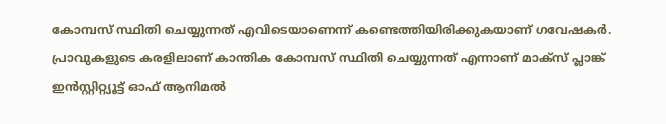കോമ്പസ് സ്ഥിതി ചെയ്യുന്നത് എവിടെയാണെന്ന് കണ്ടെത്തിയിരിക്കുകയാണ് ഗവേഷകർ.
പ്രാവുകളുടെ കരളിലാണ് കാന്തിക കോമ്പസ് സ്ഥിതി ചെയ്യുന്നത് എന്നാണ് മാക്സ് പ്ലാങ്ക് ഇൻസ്റ്റിറ്റ്യൂട്ട് ഓഫ് ആനിമൽ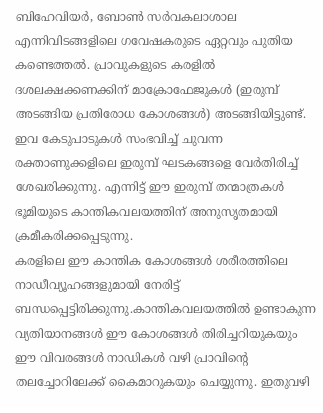ബിഹേവിയർ, ബോൺ സർവകലാശാല എന്നിവിടങ്ങളിലെ ഗവേഷകരുടെ ഏറ്റവും പുതിയ കണ്ടെത്തൽ. പ്രാവുകളുടെ കരളിൽ ദശലക്ഷക്കണക്കിന് മാക്രോഫേജുകൾ (ഇരുമ്പ് അടങ്ങിയ പ്രതിരോധ കോശങ്ങൾ) അടങ്ങിയിട്ടുണ്ട്. ഇവ കേടുപാടുകൾ സംഭവിച്ച് ചുവന്ന രക്താണുക്കളിലെ ഇരുമ്പ് ഘടകങ്ങളെ വേർതിരിച്ച് ശേഖരിക്കുന്നു. എന്നിട്ട് ഈ ഇരുമ്പ് തന്മാത്രകൾ ഭൂമിയുടെ കാന്തികവലയത്തിന് അനുസൃതമായി ക്രമീകരിക്കപ്പെടുന്നു.
കരളിലെ ഈ കാന്തിക കോശങ്ങൾ ശരീരത്തിലെ നാഡീവ്യൂഹങ്ങളുമായി നേരിട്ട് ബന്ധപ്പെട്ടിരിക്കുന്നു.കാന്തികവലയത്തിൽ ഉണ്ടാകുന്ന വ്യതിയാനങ്ങൾ ഈ കോശങ്ങൾ തിരിച്ചറിയുകയും ഈ വിവരങ്ങൾ നാഡികൾ വഴി പ്രാവിന്റെ തലച്ചോറിലേക്ക് കൈമാറുകയും ചെയ്യുന്നു. ഇതുവഴി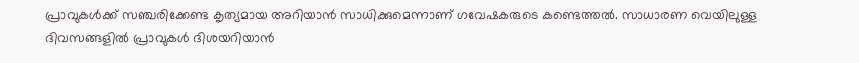പ്രാവുകൾക്ക് സഞ്ചരിക്കേണ്ട കൃത്യമായ അറിയാൻ സാധിക്കുമെന്നാണ് ഗവേഷകരുടെ കണ്ടെത്തൽ. സാധാരണ വെയിലുള്ള ദിവസങ്ങളിൽ പ്രാവുകൾ ദിശയറിയാൻ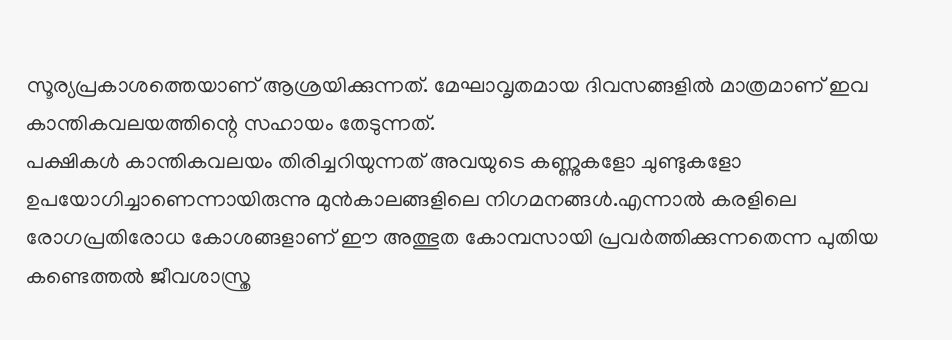സൂര്യപ്രകാശത്തെയാണ് ആശ്രയിക്കുന്നത്. മേഘാവൃതമായ ദിവസങ്ങളിൽ മാത്രമാണ് ഇവ കാന്തികവലയത്തിന്റെ സഹായം തേടുന്നത്.
പക്ഷികൾ കാന്തികവലയം തിരിച്ചറിയുന്നത് അവയുടെ കണ്ണുകളോ ചുണ്ടുകളോ ഉപയോഗിച്ചാണെന്നായിരുന്നു മുൻകാലങ്ങളിലെ നിഗമനങ്ങൾ.എന്നാൽ കരളിലെ രോഗപ്രതിരോധ കോശങ്ങളാണ് ഈ അത്ഭുത കോമ്പസായി പ്രവർത്തിക്കുന്നതെന്ന പുതിയ കണ്ടെത്തൽ ജീവശാസ്ത്ര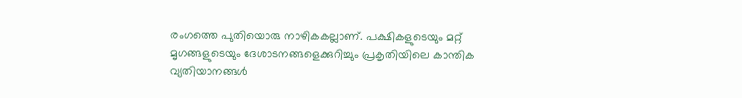രംഗത്തെ പുതിയൊരു നാഴികകല്ലാണ്. പക്ഷികളുടെയും മറ്റ് മൃഗങ്ങളുടെയും ദേശാടനങ്ങളെക്കുറിച്ചും പ്രകൃതിയിലെ കാന്തിക വ്യതിയാനങ്ങൾ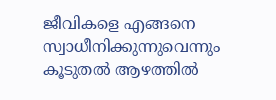ജീവികളെ എങ്ങനെ സ്വാധീനിക്കുന്നുവെന്നും കൂടുതൽ ആഴത്തിൽ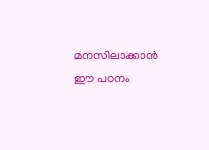മനസിലാക്കാൻ ഈ പഠനം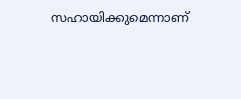സഹായിക്കുമെന്നാണ്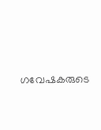ഗവേഷകരുടെ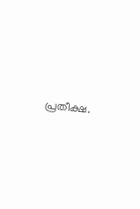പ്രതീക്ഷ.